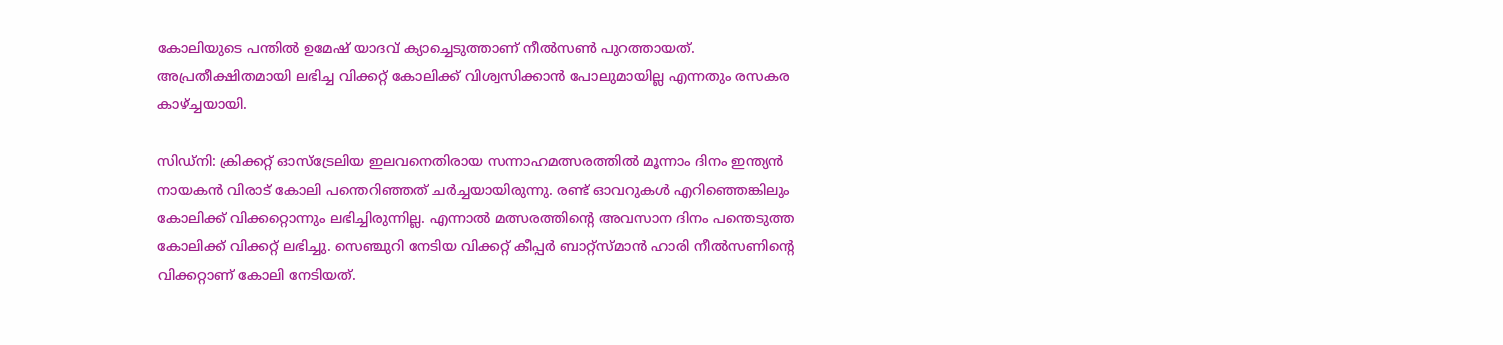കോലിയുടെ പന്തില്‍ ഉമേഷ് യാദവ് ക്യാച്ചെടുത്താണ് നീല്‍സണ്‍ പുറത്തായത്. അപ്രതീക്ഷിതമായി ലഭിച്ച വിക്കറ്റ് കോലിക്ക് വിശ്വസിക്കാന്‍ പോലുമായില്ല എന്നതും രസകര കാഴ്‌ച്ചയായി.

സിഡ്‌നി: ക്രിക്കറ്റ് ഓസ്‌ട്രേലിയ ഇലവനെതിരായ സന്നാഹമത്സരത്തില്‍ മൂന്നാം ദിനം ഇന്ത്യന്‍ നായകന്‍ വിരാട് കോലി പന്തെറിഞ്ഞത് ചര്‍ച്ചയായിരുന്നു. രണ്ട് ഓവറുകള്‍ എറിഞ്ഞെങ്കിലും കോലിക്ക് വിക്കറ്റൊന്നും ലഭിച്ചിരുന്നില്ല. എന്നാല്‍ മത്സരത്തിന്‍റെ അവസാന ദിനം പന്തെടുത്ത കോലിക്ക് വിക്കറ്റ് ലഭിച്ചു. സെഞ്ചുറി നേടിയ വിക്കറ്റ് കീപ്പര്‍ ബാറ്റ്‌സ്മാന്‍ ഹാരി നീല്‍സണിന്‍റെ വിക്കറ്റാണ് കോലി നേടിയത്.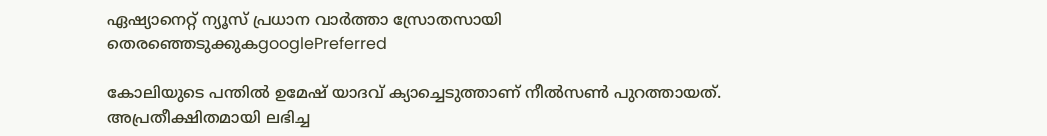ഏഷ്യാനെറ്റ് ന്യൂസ് പ്രധാന വാർത്താ സ്രോതസായി തെരഞ്ഞെടുക്കുകgooglePreferred

കോലിയുടെ പന്തില്‍ ഉമേഷ് യാദവ് ക്യാച്ചെടുത്താണ് നീല്‍സണ്‍ പുറത്തായത്. അപ്രതീക്ഷിതമായി ലഭിച്ച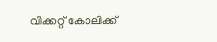വിക്കറ്റ് കോലിക്ക്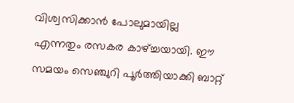വിശ്വസിക്കാന്‍ പോലുമായില്ല എന്നതും രസകര കാഴ്‌ച്ചയായി. ഈ സമയം സെഞ്ചുറി പൂര്‍ത്തിയാക്കി ബാറ്റ്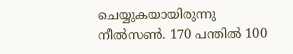ചെയ്യുകയായിരുന്നു നീല്‍സണ്‍. 170 പന്തില്‍ 100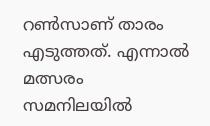റണ്‍സാണ് താരം എടുത്തത്. എന്നാല്‍ മത്സരം സമനിലയില്‍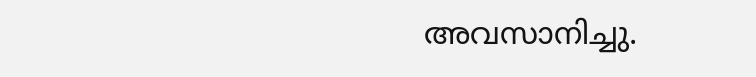അവസാനിച്ചു.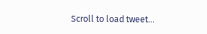Scroll to load tweet…